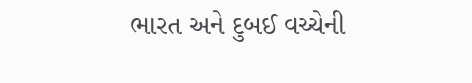ભારત અને દુબઈ વચ્ચેની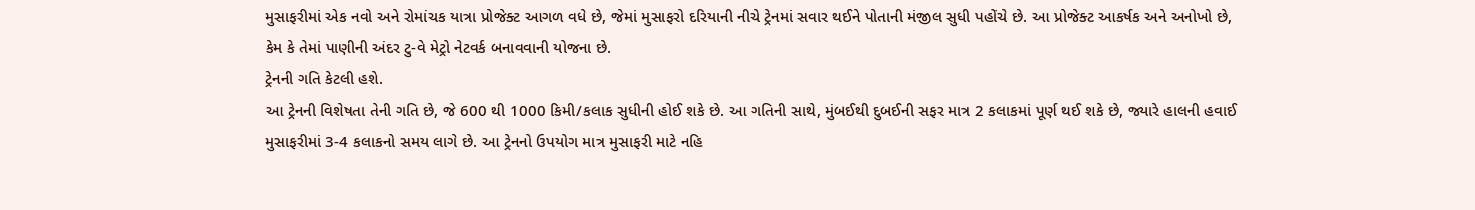મુસાફરીમાં એક નવો અને રોમાંચક યાત્રા પ્રોજેક્ટ આગળ વધે છે, જેમાં મુસાફરો દરિયાની નીચે ટ્રેનમાં સવાર થઈને પોતાની મંજીલ સુધી પહોંચે છે. આ પ્રોજેક્ટ આકર્ષક અને અનોખો છે, કેમ કે તેમાં પાણીની અંદર ટુ-વે મેટ્રો નેટવર્ક બનાવવાની યોજના છે.
ટ્રેનની ગતિ કેટલી હશે.
આ ટ્રેનની વિશેષતા તેની ગતિ છે, જે 600 થી 1000 કિમી/કલાક સુધીની હોઈ શકે છે. આ ગતિની સાથે, મુંબઈથી દુબઈની સફર માત્ર 2 કલાકમાં પૂર્ણ થઈ શકે છે, જ્યારે હાલની હવાઈ મુસાફરીમાં 3-4 કલાકનો સમય લાગે છે. આ ટ્રેનનો ઉપયોગ માત્ર મુસાફરી માટે નહિ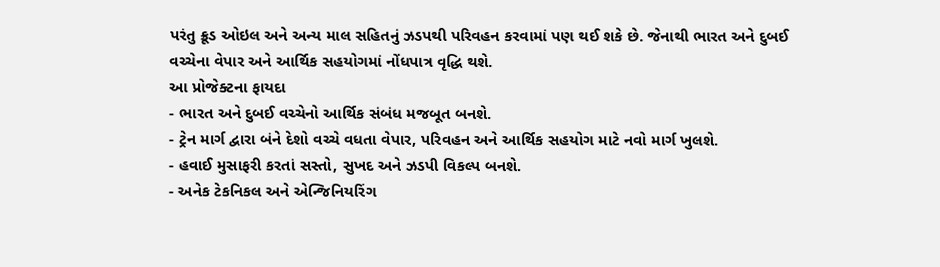પરંતુ ક્રૂડ ઓઇલ અને અન્ય માલ સહિતનું ઝડપથી પરિવહન કરવામાં પણ થઈ શકે છે. જેનાથી ભારત અને દુબઈ વચ્ચેના વેપાર અને આર્થિક સહયોગમાં નોંધપાત્ર વૃદ્ધિ થશે.
આ પ્રોજેક્ટના ફાયદા
- ભારત અને દુબઈ વચ્ચેનો આર્થિક સંબંધ મજબૂત બનશે.
- ટ્રેન માર્ગ દ્વારા બંને દેશો વચ્ચે વધતા વેપાર, પરિવહન અને આર્થિક સહયોગ માટે નવો માર્ગ ખુલશે.
- હવાઈ મુસાફરી કરતાં સસ્તો, સુખદ અને ઝડપી વિકલ્પ બનશે.
- અનેક ટેકનિકલ અને એન્જિનિયરિંગ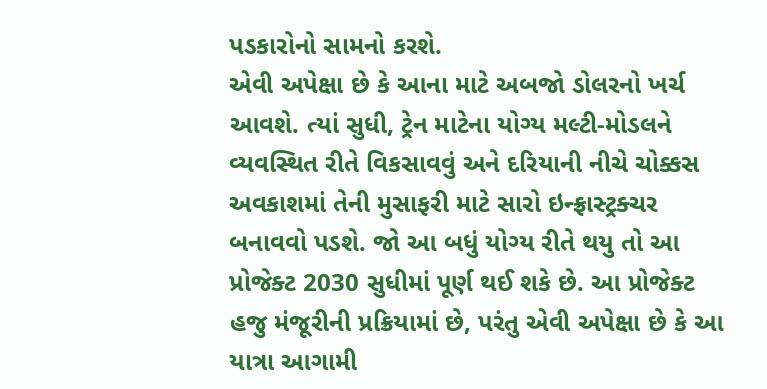પડકારોનો સામનો કરશે.
એવી અપેક્ષા છે કે આના માટે અબજો ડોલરનો ખર્ચ આવશે. ત્યાં સુધી, ટ્રેન માટેના યોગ્ય મલ્ટી-મોડલને વ્યવસ્થિત રીતે વિકસાવવું અને દરિયાની નીચે ચોક્કસ અવકાશમાં તેની મુસાફરી માટે સારો ઇન્ફ્રાસ્ટ્રક્ચર બનાવવો પડશે. જો આ બધું યોગ્ય રીતે થયુ તો આ પ્રોજેક્ટ 2030 સુધીમાં પૂર્ણ થઈ શકે છે. આ પ્રોજેક્ટ હજુ મંજૂરીની પ્રક્રિયામાં છે, પરંતુ એવી અપેક્ષા છે કે આ યાત્રા આગામી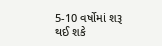5-10 વર્ષોમાં શરૂ થઈ શકે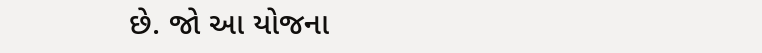છે. જો આ યોજના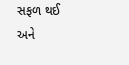સફળ થઈ અને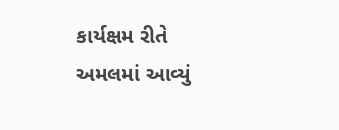કાર્યક્ષમ રીતે અમલમાં આવ્યું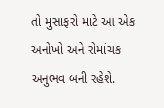તો મુસાફરો માટે આ એક અનોખો અને રોમાંચક અનુભવ બની રહેશે.